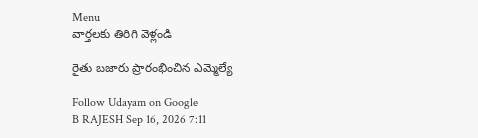Menu
వార్తలకు తిరిగి వెళ్లండి

రైతు బజారు ప్రారంభించిన ఎమ్మెల్యే

Follow Udayam on Google
B RAJESH Sep 16, 2026 7:11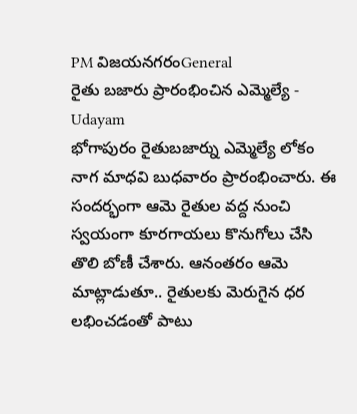PM విజయనగరంGeneral
రైతు బజారు ప్రారంభించిన ఎమ్మెల్యే - Udayam
భోగాపురం రైతుబజార్ను ఎమ్మెల్యే లోకం నాగ మాధవి బుధవారం ప్రారంభించారు. ఈ సందర్భంగా ఆమె రైతుల వద్ద నుంచి స్వయంగా కూరగాయలు కొనుగోలు చేసి తొలి బోణీ చేశారు. ఆనంతరం ఆమె మాట్లాడుతూ.. రైతులకు మెరుగైన ధర లభించడంతో పాటు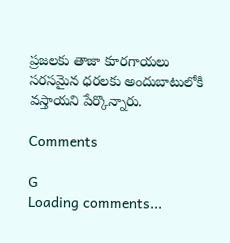ప్రజలకు తాజా కూరగాయలు సరసమైన ధరలకు అందుబాటులోకి వస్తాయని పేర్కొన్నారు.

Comments

G
Loading comments...